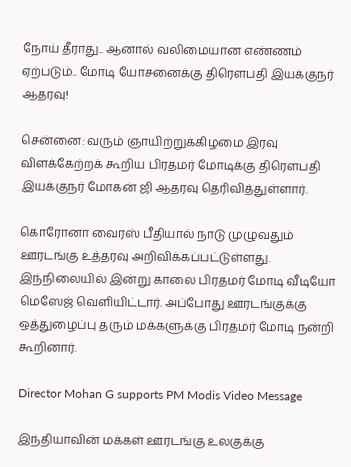நோய் தீராது.. ஆனால் வலிமையான எண்ணம் ஏற்படும்.. மோடி யோசனைக்கு திரௌபதி இயக்குநர் ஆதரவு!

சென்னை: வரும் ஞாயிற்றுக்கிழமை இரவு விளக்கேற்றக் கூறிய பிரதமர் மோடிக்கு திரௌபதி இயக்குநர் மோகன் ஜி ஆதரவு தெரிவித்துள்ளார்.

கொரோனா வைரஸ் பீதியால் நாடு முழுவதும் ஊரடங்கு உத்தரவு அறிவிக்கப்பட்டுள்ளது. இந்நிலையில் இன்று காலை பிரதமர் மோடி வீடியோ மெஸேஜ் வெளியிட்டார். அப்போது ஊரடங்குக்கு ஒத்துழைப்பு தரும் மக்களுக்கு பிரதமர் மோடி நன்றி கூறினார்.

Director Mohan G supports PM Modis Video Message

இந்தியாவின் மக்கள் ஊரடங்கு உலகுக்கு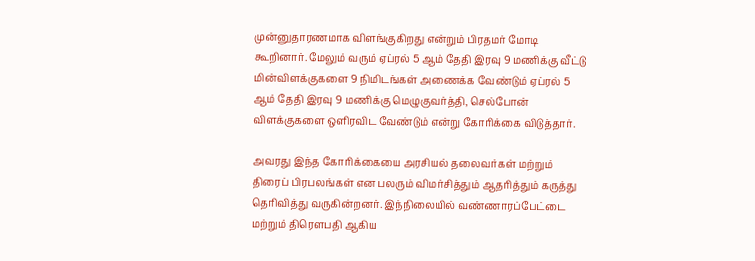முன்னுதாரணமாக விளங்குகிறது என்றும் பிரதமர் மோடி கூறினார். மேலும் வரும் ஏப்ரல் 5 ஆம் தேதி இரவு 9 மணிக்கு வீட்டு மின்விளக்குகளை 9 நிமிடங்கள் அணைக்க வேண்டும் ஏப்ரல் 5 ஆம் தேதி இரவு 9 மணிக்கு மெழுகுவர்த்தி, செல்போன் விளக்குகளை ஒளிரவிட வேண்டும் என்று கோரிக்கை விடுத்தார்.

அவரது இந்த கோரிக்கையை அரசியல் தலைவர்கள் மற்றும் திரைப் பிரபலங்கள் என பலரும் விமர்சித்தும் ஆதரித்தும் கருத்து தெரிவித்து வருகின்றனர். இந்நிலையில் வண்ணாரப்பேட்டை மற்றும் திரௌபதி ஆகிய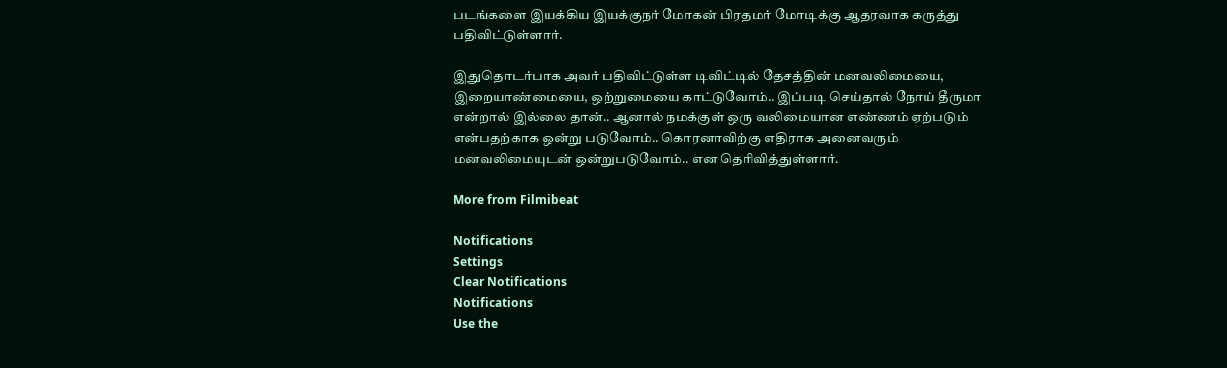படங்களை இயக்கிய இயக்குநர் மோகன் பிரதமர் மோடிக்கு ஆதரவாக கருத்து பதிவிட்டுள்ளார்.

இதுதொடர்பாக அவர் பதிவிட்டுள்ள டிவிட்டில் தேசத்தின் மனவலிமையை, இறையாண்மையை, ஒற்றுமையை காட்டுவோம்.. இப்படி செய்தால் நோய் தீருமா என்றால் இல்லை தான்.. ஆனால் நமக்குள் ஒரு வலிமையான எண்ணம் ஏற்படும் என்பதற்காக ஒன்று படுவோம்.. கொரனாவிற்கு எதிராக அனைவரும் மனவலிமையுடன் ஒன்றுபடுவோம்.. என தெரிவித்துள்ளார்.

More from Filmibeat

Notifications
Settings
Clear Notifications
Notifications
Use the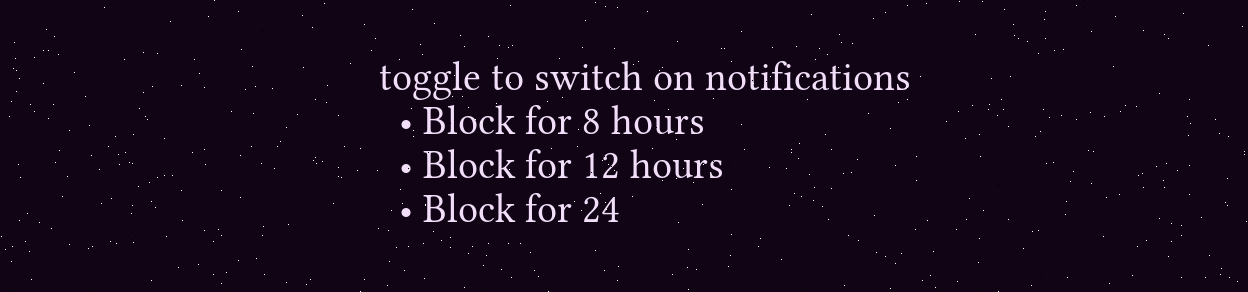toggle to switch on notifications
  • Block for 8 hours
  • Block for 12 hours
  • Block for 24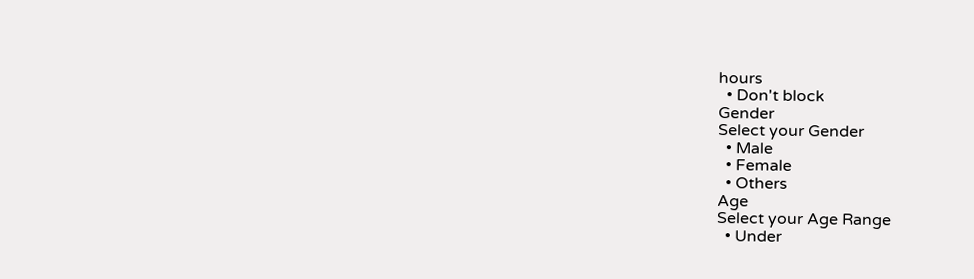hours
  • Don't block
Gender
Select your Gender
  • Male
  • Female
  • Others
Age
Select your Age Range
  • Under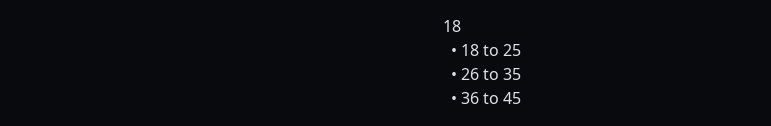18
  • 18 to 25
  • 26 to 35
  • 36 to 45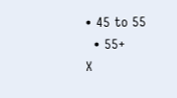• 45 to 55
  • 55+
X